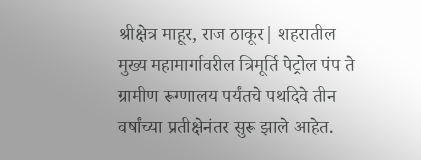श्रीक्षेत्र माहूर, राज ठाकूर| शहरातील मुख्य महामार्गावरील त्रिमूर्ति पेट्रोल पंप ते ग्रामीण रूग्णालय पर्यंतचे पथदिवे तीन वर्षांच्या प्रतीक्षेनंतर सुरू झाले आहेत.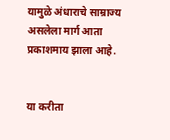यामुळे अंधाराचे साम्राज्य असलेला मार्ग आता प्रकाशमाय झाला आहे.


या करीता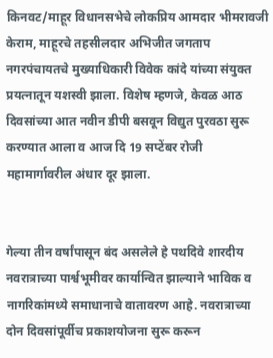किनवट/माहूर विधानसभेचे लोकप्रिय आमदार भीमरावजी केराम, माहूरचे तहसीलदार अभिजीत जगताप नगरपंचायतचे मुख्याधिकारी विवेक कांदे यांच्या संयुक्त प्रयत्नातून यशस्वी झाला. विशेष म्हणजे, केवळ आठ दिवसांच्या आत नवीन डीपी बसवून विद्युत पुरवठा सुरू करण्यात आला व आज दि 19 सप्टेंबर रोजी महामार्गावरील अंधार दूर झाला.


गेल्या तीन वर्षांपासून बंद असलेले हे पथदिवे शारदीय नवरात्राच्या पार्श्वभूमीवर कार्यान्वित झाल्याने भाविक व नागरिकांमध्ये समाधानाचे वातावरण आहे. नवरात्राच्या दोन दिवसांपूर्वीच प्रकाशयोजना सुरू करून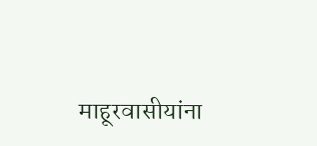माहूरवासीयांना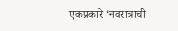एकप्रकारे ‘नवरात्राची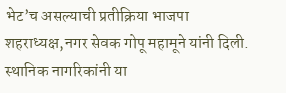भेट’च असल्याची प्रतीक्रिया भाजपा शहराध्यक्ष,नगर सेवक गोपू महामूने यांनी दिली. स्थानिक नागरिकांनी या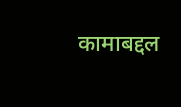कामाबद्दल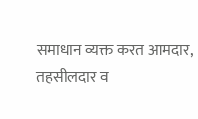समाधान व्यक्त करत आमदार, तहसीलदार व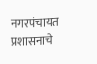नगरपंचायत प्रशासनाचे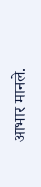आभार मानले.